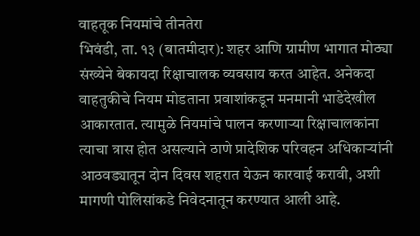वाहतूक नियमांचे तीनतेरा
भिवंडी, ता. १३ (बातमीदार): शहर आणि ग्रामीण भागात मोठ्या संख्येने बेकायदा रिक्षाचालक व्यवसाय करत आहेत. अनेकदा वाहतुकीचे नियम मोडताना प्रवाशांकडून मनमानी भाडेदेखील आकारतात. त्यामुळे नियमांचे पालन करणाऱ्या रिक्षाचालकांना त्याचा त्रास होत असल्याने ठाणे प्रादेशिक परिवहन अधिकाऱ्यांनी आठवड्यातून दोन दिवस शहरात येऊन कारवाई करावी, अशी मागणी पोलिसांकडे निवेदनातून करण्यात आली आहे.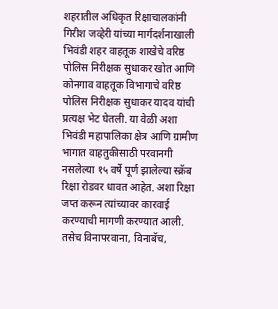शहरातील अधिकृत रिक्षाचालकांनी गिरीश जव्हेरी यांच्या मार्गदर्शनाखाली भिवंडी शहर वाहतूक शाखेचे वरिष्ठ पोलिस निरीक्षक सुधाकर खोत आणि कोनगाव वाहतूक विभागाचे वरिष्ठ पोलिस निरीक्षक सुधाकर यादव यांची प्रत्यक्ष भेट घेतली. या वेळी अशा भिवंडी महापालिका क्षेत्र आणि ग्रामीण भागात वाहतुकीसाठी परवानगी नसलेल्या १५ वर्षे पूर्ण झालेल्या स्क्रॅब रिक्षा रोडवर धावत आहेत. अशा रिक्षा जप्त करून त्यांच्यावर कारवाई करण्याची मागणी करण्यात आली. तसेच विनापरवाना, विनाबॅच,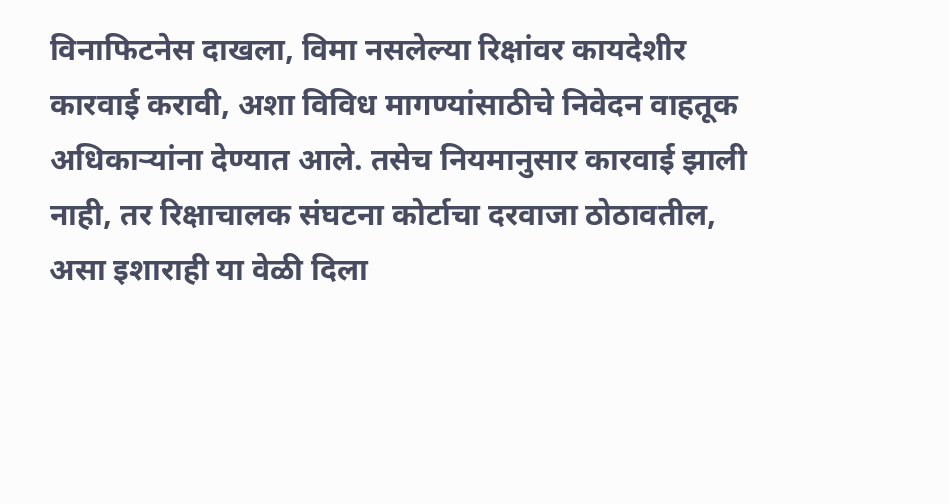विनाफिटनेस दाखला, विमा नसलेल्या रिक्षांवर कायदेशीर कारवाई करावी, अशा विविध मागण्यांसाठीचे निवेदन वाहतूक अधिकाऱ्यांना देण्यात आले. तसेच नियमानुसार कारवाई झाली नाही, तर रिक्षाचालक संघटना कोर्टाचा दरवाजा ठोठावतील, असा इशाराही या वेळी दिला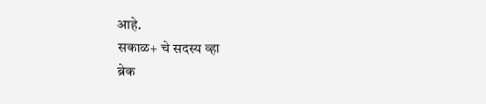आहे.
सकाळ+ चे सदस्य व्हा
ब्रेक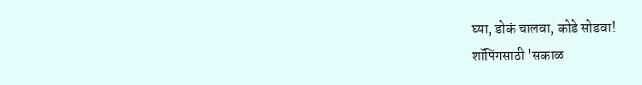घ्या, डोकं चालवा, कोडे सोडवा!
शॉपिंगसाठी 'सकाळ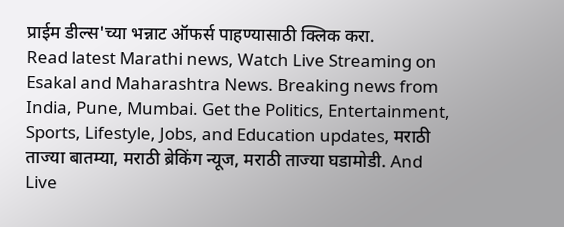प्राईम डील्स'च्या भन्नाट ऑफर्स पाहण्यासाठी क्लिक करा.
Read latest Marathi news, Watch Live Streaming on Esakal and Maharashtra News. Breaking news from India, Pune, Mumbai. Get the Politics, Entertainment, Sports, Lifestyle, Jobs, and Education updates, मराठी ताज्या बातम्या, मराठी ब्रेकिंग न्यूज, मराठी ताज्या घडामोडी. And Live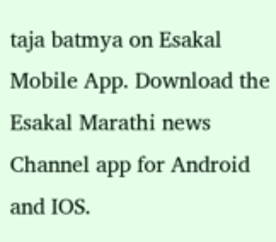taja batmya on Esakal Mobile App. Download the Esakal Marathi news Channel app for Android and IOS.